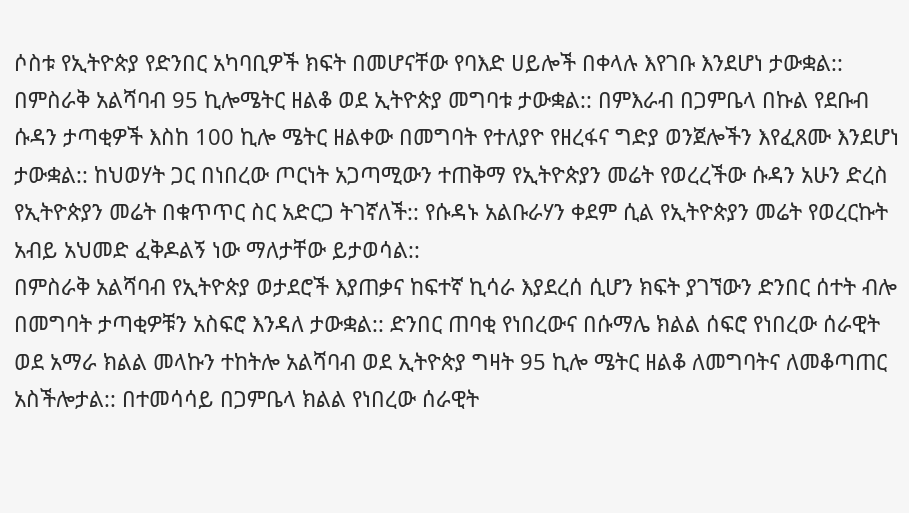ሶስቱ የኢትዮጵያ የድንበር አካባቢዎች ክፍት በመሆናቸው የባእድ ሀይሎች በቀላሉ እየገቡ እንደሆነ ታውቋል:: በምስራቅ አልሻባብ 95 ኪሎሜትር ዘልቆ ወደ ኢትዮጵያ መግባቱ ታውቋል:: በምእራብ በጋምቤላ በኩል የደቡብ ሱዳን ታጣቂዎች እስከ 100 ኪሎ ሜትር ዘልቀው በመግባት የተለያዮ የዘረፋና ግድያ ወንጀሎችን እየፈጸሙ እንደሆነ ታውቋል:: ከህወሃት ጋር በነበረው ጦርነት አጋጣሚውን ተጠቅማ የኢትዮጵያን መሬት የወረረችው ሱዳን አሁን ድረስ የኢትዮጵያን መሬት በቁጥጥር ስር አድርጋ ትገኛለች:: የሱዳኑ አልቡራሃን ቀደም ሲል የኢትዮጵያን መሬት የወረርኩት አብይ አህመድ ፈቅዶልኝ ነው ማለታቸው ይታወሳል::
በምስራቅ አልሻባብ የኢትዮጵያ ወታደሮች እያጠቃና ከፍተኛ ኪሳራ እያደረሰ ሲሆን ክፍት ያገኘውን ድንበር ሰተት ብሎ በመግባት ታጣቂዎቹን አስፍሮ እንዳለ ታውቋል:: ድንበር ጠባቂ የነበረውና በሱማሌ ክልል ሰፍሮ የነበረው ሰራዊት ወደ አማራ ክልል መላኩን ተከትሎ አልሻባብ ወደ ኢትዮጵያ ግዛት 95 ኪሎ ሜትር ዘልቆ ለመግባትና ለመቆጣጠር አስችሎታል:: በተመሳሳይ በጋምቤላ ክልል የነበረው ሰራዊት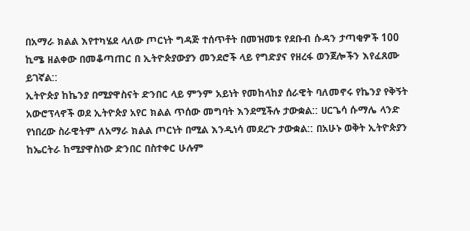በአማራ ክልል እየተካሄደ ላለው ጦርነት ግዳጅ ተሰጥቶት በመዝመቱ የደቡብ ሱዳን ታጣቂዎች 100 ኪሜ ዘልቀው በመቆጣጠር በ ኢትዮጵያውያን መንደሮች ላይ የግድያና የዘረፋ ወንጀሎችን እየፈጸሙ ይገኛል::
ኢትዮጵያ ከኬንያ በሚያዋስናት ድንበር ላይ ምንም አይነት የመከላከያ ሰራዊት ባለመኖሩ የኬንያ የቅኝት አውሮፕላኖች ወደ ኢትዮጵያ አየር ክልል ጥሰው መግባት እንደሚችሉ ታውቋል:: ሀርጌሳ ሱማሌ ላንድ የነበረው ስራዊትም ለአማራ ክልል ጦርነት በሚል እንዲነሳ መደረጉ ታውቋል:: በአሁኑ ወቅት ኢትዮጵያን ከኤርትራ ከሚያዋስነው ድንበር በስተቀር ሁሉም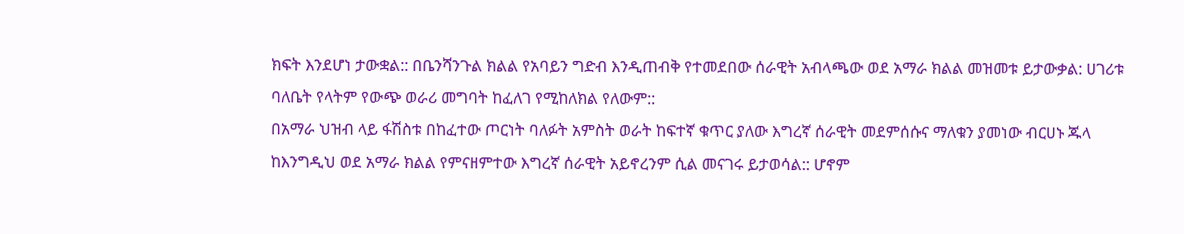ክፍት እንደሆነ ታውቋል:: በቤንሻንጉል ክልል የአባይን ግድብ እንዲጠብቅ የተመደበው ሰራዊት አብላጫው ወደ አማራ ክልል መዝመቱ ይታውቃል: ሀገሪቱ ባለቤት የላትም የውጭ ወራሪ መግባት ከፈለገ የሚከለክል የለውም::
በአማራ ህዝብ ላይ ፋሽስቱ በከፈተው ጦርነት ባለፉት አምስት ወራት ከፍተኛ ቁጥር ያለው እግረኛ ሰራዊት መደምሰሱና ማለቁን ያመነው ብርሀኑ ጁላ ከእንግዲህ ወደ አማራ ክልል የምናዘምተው እግረኛ ሰራዊት አይኖረንም ሲል መናገሩ ይታወሳል:: ሆኖም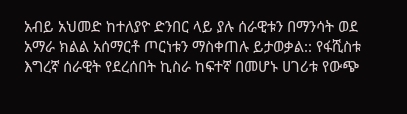አብይ አህመድ ከተለያዮ ድንበር ላይ ያሉ ሰራዊቱን በማንሳት ወደ አማራ ክልል አሰማርቶ ጦርነቱን ማስቀጠሉ ይታወቃል:: የፋሺስቱ እግረኛ ሰራዊት የደረሰበት ኪስራ ከፍተኛ በመሆኑ ሀገሪቱ የውጭ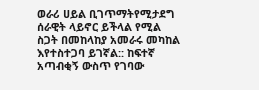ወራሪ ሀይል ቢገጥማትየሚታደግ ሰራዊት ላይኖር ይችላል የሚል ስጋት በመከላከያ አመራሩ መካከል እየተስተጋባ ይገኛል:: ከፍተኛ አጣብቂኝ ውስጥ የገባው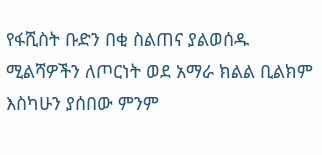የፋሺስት ቡድን በቂ ስልጠና ያልወሰዱ ሚልሻዎችን ለጦርነት ወደ አማራ ክልል ቢልክም እስካሁን ያሰበው ምንም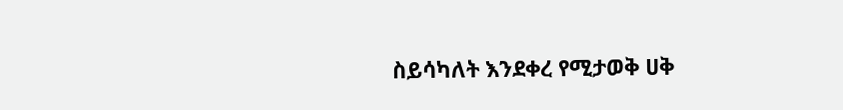ስይሳካለት እንደቀረ የሚታወቅ ሀቅ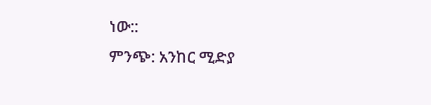ነው::
ምንጭ: አንከር ሚድያ